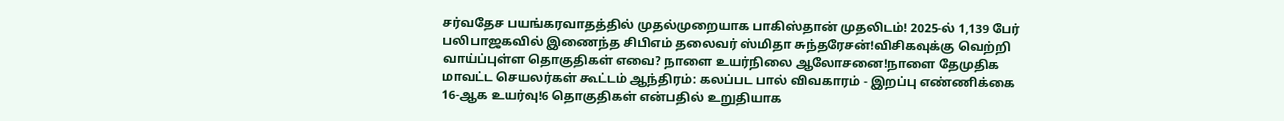சர்வதேச பயங்கரவாதத்தில் முதல்முறையாக பாகிஸ்தான் முதலிடம்! 2025-ல் 1,139 பேர் பலிபாஜகவில் இணைந்த சிபிஎம் தலைவர் ஸ்மிதா சுந்தரேசன்!விசிகவுக்கு வெற்றி வாய்ப்புள்ள தொகுதிகள் எவை? நாளை உயர்நிலை ஆலோசனை!நாளை தேமுதிக மாவட்ட செயலர்கள் கூட்டம் ஆந்திரம்: கலப்பட பால் விவகாரம் - இறப்பு எண்ணிக்கை 16-ஆக உயர்வு!6 தொகுதிகள் என்பதில் உறுதியாக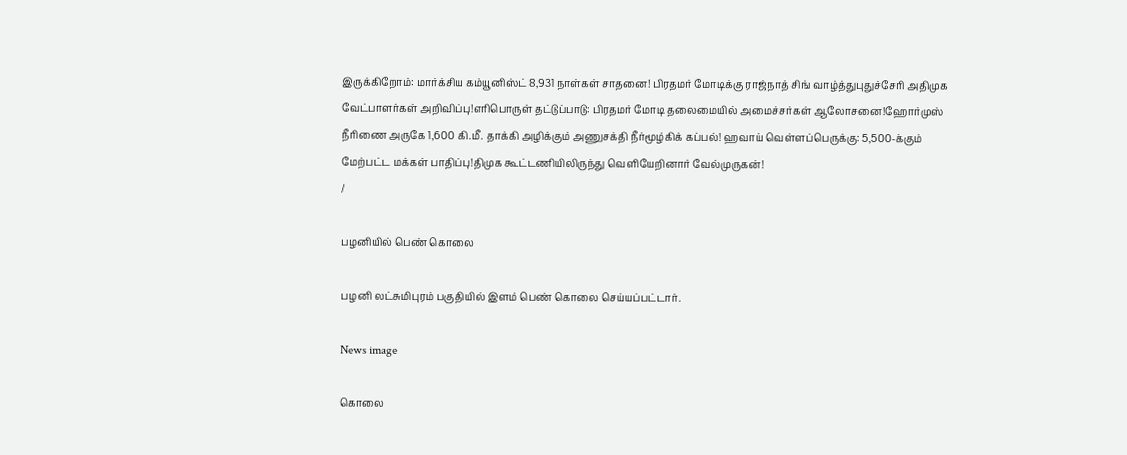இருக்கிறோம்: மார்க்சிய கம்யூனிஸ்ட் 8,931 நாள்கள் சாதனை! பிரதமர் மோடிக்கு ராஜ்நாத் சிங் வாழ்த்துபுதுச்சேரி அதிமுக வேட்பாளர்கள் அறிவிப்பு!எரிபொருள் தட்டுப்பாடு: பிரதமர் மோடி தலைமையில் அமைச்சர்கள் ஆலோசனை!ஹோர்முஸ் நீரிணை அருகே 1,600 கி.மீ. தாக்கி அழிக்கும் அணுசக்தி நீர்மூழ்கிக் கப்பல்! ஹவாய் வெள்ளப்பெருக்கு: 5,500-க்கும் மேற்பட்ட மக்கள் பாதிப்பு!திமுக கூட்டணியிலிருந்து வெளியேறினார் வேல்முருகன்!
/

பழனியில் பெண் கொலை

பழனி லட்சுமிபுரம் பகுதியில் இளம் பெண் கொலை செய்யப்பட்டார்.

News image

கொலை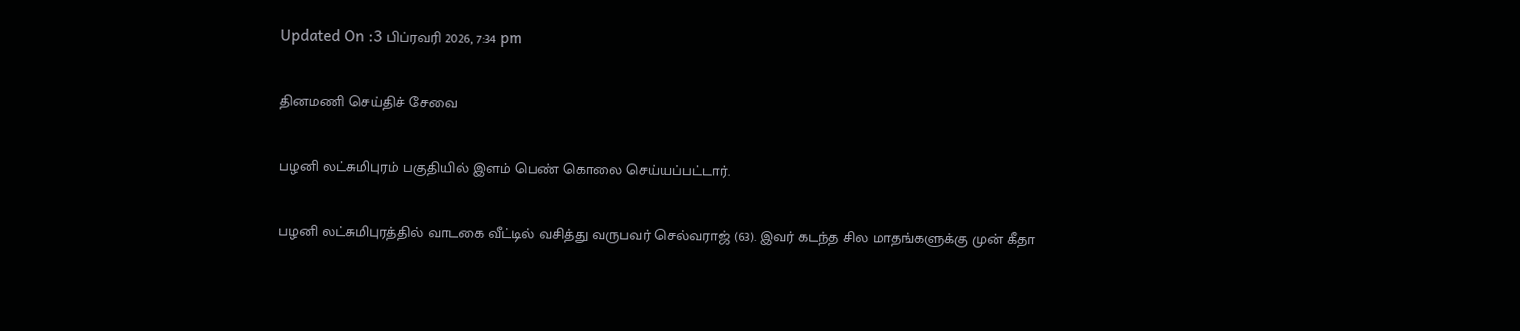Updated On :3 பிப்ரவரி 2026, 7:34 pm

தினமணி செய்திச் சேவை

பழனி லட்சுமிபுரம் பகுதியில் இளம் பெண் கொலை செய்யப்பட்டார்.

பழனி லட்சுமிபுரத்தில் வாடகை வீட்டில் வசித்து வருபவர் செல்வராஜ் (63). இவர் கடந்த சில மாதங்களுக்கு முன் கீதா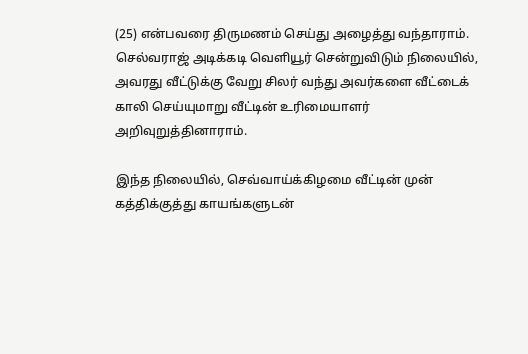(25) என்பவரை திருமணம் செய்து அழைத்து வந்தாராம். செல்வராஜ் அடிக்கடி வெளியூர் சென்றுவிடும் நிலையில், அவரது வீட்டுக்கு வேறு சிலர் வந்து அவர்களை வீட்டைக் காலி செய்யுமாறு வீட்டின் உரிமையாளர் அறிவுறுத்தினாராம்.

இந்த நிலையில், செவ்வாய்க்கிழமை வீட்டின் முன் கத்திக்குத்து காயங்களுடன்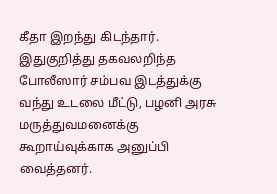கீதா இறந்து கிடந்தார். இதுகுறித்து தகவலறிந்த போலீஸார் சம்பவ இடத்துக்கு வந்து உடலை மீட்டு, பழனி அரசு மருத்துவமனைக்கு கூறாய்வுக்காக அனுப்பி வைத்தனர்.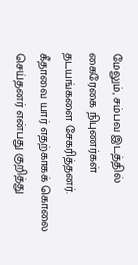மேலும், சம்பவ இடத்தில் கைரேகை நிபுணர்கள் தடயங்களை சேகரித்தனர். கீதாவை யார் எதற்காகக் கொலை செய்தனர் என்பது குறித்து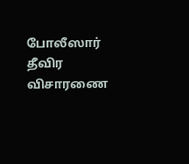போலீஸார் தீவிர விசாரணை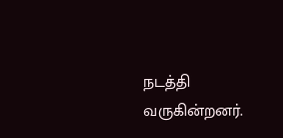நடத்தி வருகின்றனர்.